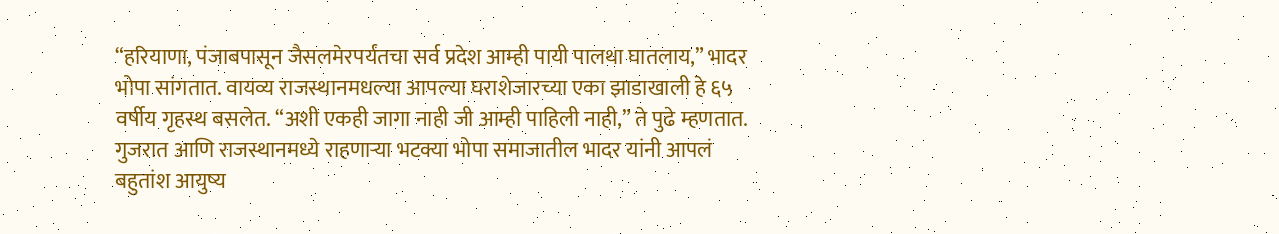“हरियाणा, पंजाबपासून जैसलमेरपर्यंतचा सर्व प्रदेश आम्ही पायी पालथा घातलाय,” भादर भोपा सांगतात. वायव्य राजस्थानमधल्या आपल्या घराशेजारच्या एका झाडाखाली हे ६५ वर्षीय गृहस्थ बसलेत. “अशी एकही जागा नाही जी आम्ही पाहिली नाही,” ते पुढे म्हणतात.
गुजरात आणि राजस्थानमध्ये राहणाऱ्या भटक्या भोपा समाजातील भादर यांनी आपलं बहुतांश आयुष्य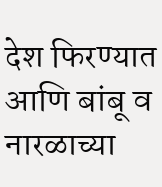देश फिरण्यात आणि बांबू व नारळाच्या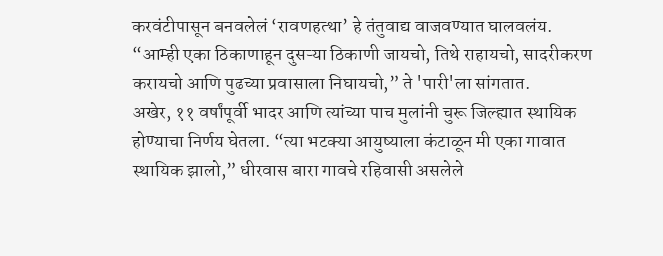करवंटीपासून बनवलेलं ‘रावणहत्था’ हे तंतुवाद्य वाजवण्यात घालवलंय. “आम्ही एका ठिकाणाहून दुसऱ्या ठिकाणी जायचो, तिथे राहायचो, सादरीकरण करायचो आणि पुढच्या प्रवासाला निघायचो,” ते 'पारी'ला सांगतात.
अखेर, ११ वर्षांपूर्वी भादर आणि त्यांच्या पाच मुलांनी चुरू जिल्ह्यात स्थायिक होण्याचा निर्णय घेतला. “त्या भटक्या आयुष्याला कंटाळून मी एका गावात स्थायिक झालो,” धीरवास बारा गावचे रहिवासी असलेले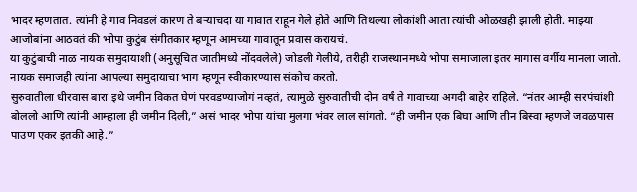भादर म्हणतात. त्यांनी हे गाव निवडलं कारण ते बऱ्याचदा या गावात राहून गेले होते आणि तिथल्या लोकांशी आता त्यांची ओळखही झाली होती. माझ्या आजोबांना आठवतं की भोपा कुटुंब संगीतकार म्हणून आमच्या गावातून प्रवास करायचं.
या कुटुंबाची नाळ नायक समुदायाशी (अनुसूचित जातीमध्ये नोंदवलेले) जोडली गेलीये, तरीही राजस्थानमध्ये भोपा समाजाला इतर मागास वर्गीय मानला जातो. नायक समाजही त्यांना आपल्या समुदायाचा भाग म्हणून स्वीकारण्यास संकोच करतो.
सुरुवातीला धीरवास बारा इथे जमीन विकत घेणं परवडण्याजोगं नव्हतं, त्यामुळे सुरुवातीची दोन वर्षं ते गावाच्या अगदी बाहेर राहिले. “नंतर आम्ही सरपंचांशी बोललो आणि त्यांनी आम्हाला ही जमीन दिली,” असं भादर भोपा यांचा मुलगा भंवर लाल सांगतो. “ही जमीन एक बिघा आणि तीन बिस्वा म्हणजे जवळपास पाउण एकर इतकी आहे.”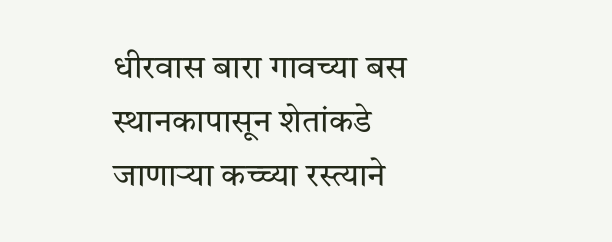धीरवास बारा गावच्या बस स्थानकापासून शेतांकडे जाणाऱ्या कच्च्या रस्त्याने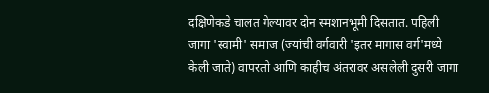दक्षिणेकडे चालत गेल्यावर दोन स्मशानभूमी दिसतात. पहिली जागा 'स्वामी' समाज (ज्यांची वर्गवारी 'इतर मागास वर्ग'मध्ये केली जाते) वापरतो आणि काहीच अंतरावर असलेली दुसरी जागा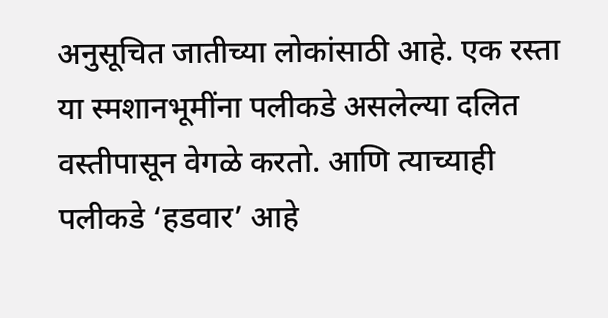अनुसूचित जातीच्या लोकांसाठी आहे. एक रस्ता या स्मशानभूमींना पलीकडे असलेल्या दलित वस्तीपासून वेगळे करतो. आणि त्याच्याही पलीकडे ‘हडवार’ आहे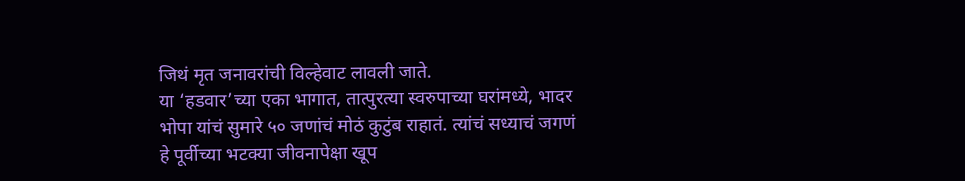जिथं मृत जनावरांची विल्हेवाट लावली जाते.
या ‘हडवार’च्या एका भागात, तात्पुरत्या स्वरुपाच्या घरांमध्ये, भादर भोपा यांचं सुमारे ५० जणांचं मोठं कुटुंब राहातं. त्यांचं सध्याचं जगणं हे पूर्वीच्या भटक्या जीवनापेक्षा खूप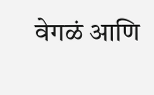वेगळं आणि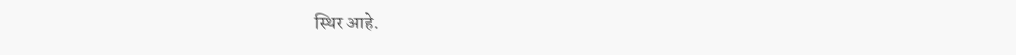स्थिर आहे.